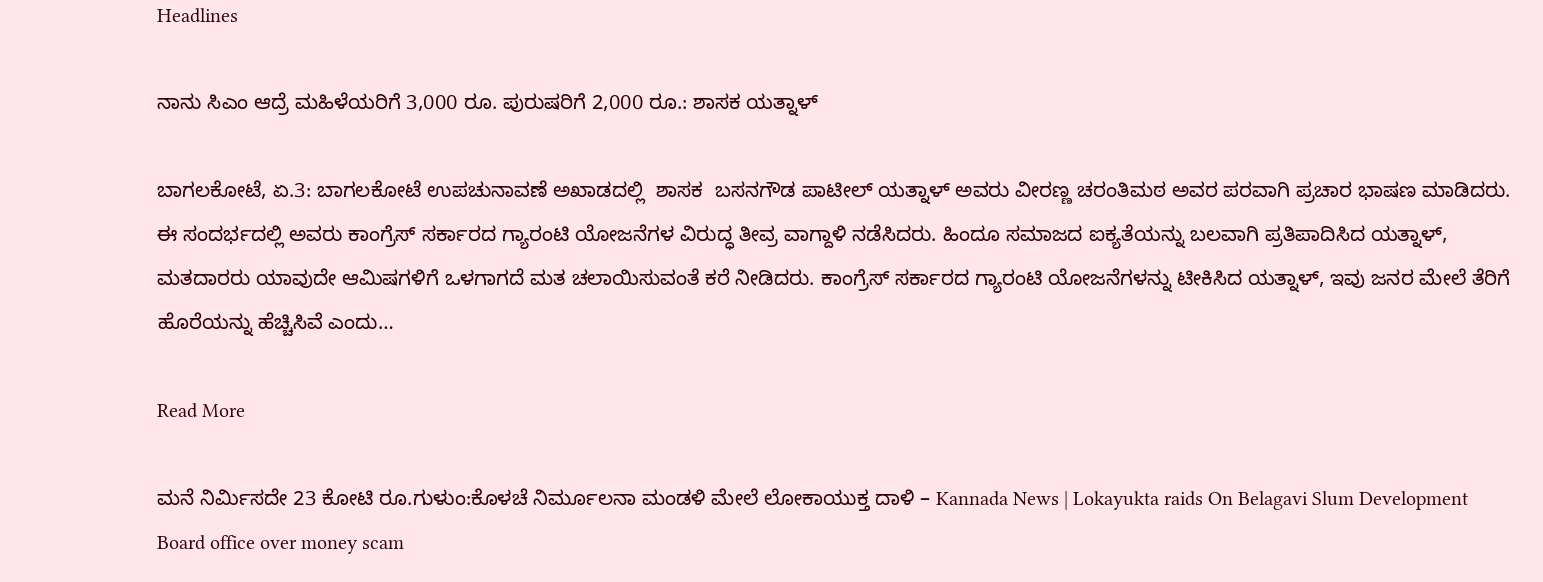Headlines

ನಾನು ಸಿಎಂ ಆದ್ರೆ ಮಹಿಳೆಯರಿಗೆ 3,000 ರೂ. ಪುರುಷರಿಗೆ 2,000 ರೂ.: ಶಾಸಕ ಯತ್ನಾಳ್

ಬಾಗಲಕೋಟೆ, ಏ.3: ಬಾಗಲಕೋಟೆ ಉಪಚುನಾವಣೆ ಅಖಾಡದಲ್ಲಿ  ಶಾಸಕ  ಬಸನಗೌಡ ಪಾಟೀಲ್ ಯತ್ನಾಳ್ ಅವರು ವೀರಣ್ಣ ಚರಂತಿಮಠ ಅವರ ಪರವಾಗಿ ಪ್ರಚಾರ ಭಾಷಣ ಮಾಡಿದರು. ಈ ಸಂದರ್ಭದಲ್ಲಿ ಅವರು ಕಾಂಗ್ರೆಸ್ ಸರ್ಕಾರದ ಗ್ಯಾರಂಟಿ ಯೋಜನೆಗಳ ವಿರುದ್ಧ ತೀವ್ರ ವಾಗ್ದಾಳಿ ನಡೆಸಿದರು. ಹಿಂದೂ ಸಮಾಜದ ಐಕ್ಯತೆಯನ್ನು ಬಲವಾಗಿ ಪ್ರತಿಪಾದಿಸಿದ ಯತ್ನಾಳ್, ಮತದಾರರು ಯಾವುದೇ ಆಮಿಷಗಳಿಗೆ ಒಳಗಾಗದೆ ಮತ ಚಲಾಯಿಸುವಂತೆ ಕರೆ ನೀಡಿದರು. ಕಾಂಗ್ರೆಸ್ ಸರ್ಕಾರದ ಗ್ಯಾರಂಟಿ ಯೋಜನೆಗಳನ್ನು ಟೀಕಿಸಿದ ಯತ್ನಾಳ್, ಇವು ಜನರ ಮೇಲೆ ತೆರಿಗೆ ಹೊರೆಯನ್ನು ಹೆಚ್ಚಿಸಿವೆ ಎಂದು…

Read More

ಮನೆ ನಿರ್ಮಿಸದೇ 23 ಕೋಟಿ ರೂ.ಗುಳುಂ:ಕೊಳಚೆ ನಿರ್ಮೂಲನಾ ಮಂಡಳಿ ಮೇಲೆ ಲೋಕಾಯುಕ್ತ ದಾಳಿ – Kannada News | Lokayukta raids On Belagavi Slum Development Board office over money scam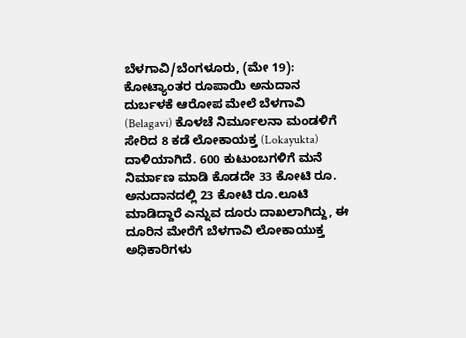ಬೆಳಗಾವಿ/ಬೆಂಗಳೂರು, (ಮೇ 19): ಕೋಟ್ಯಾಂತರ ರೂಪಾಯಿ ಅನುದಾನ ದುರ್ಬಳಕೆ ಆರೋಪ ಮೇಲೆ ಬೆಳಗಾವಿ (Belagavi) ಕೊಳಚೆ ನಿರ್ಮೂಲನಾ ಮಂಡಳಿಗೆ ಸೇರಿದ 8 ಕಡೆ ಲೋಕಾಯಕ್ತ (Lokayukta) ದಾಳಿಯಾಗಿದೆ. 600 ಕುಟುಂಬಗಳಿಗೆ ಮನೆ ನಿರ್ಮಾಣ ಮಾಡಿ ಕೊಡದೇ 33 ಕೋಟಿ ರೂ. ಅನುದಾನದಲ್ಲಿ 23 ಕೋಟಿ ರೂ.ಲೂಟಿ ಮಾಡಿದ್ದಾರೆ ಎನ್ನುವ ದೂರು ದಾಖಲಾಗಿದ್ದು, ಈ ದೂರಿನ ಮೇರೆಗೆ ಬೆಳಗಾವಿ ಲೋಕಾಯುಕ್ತ ಅಧಿಕಾರಿಗಳು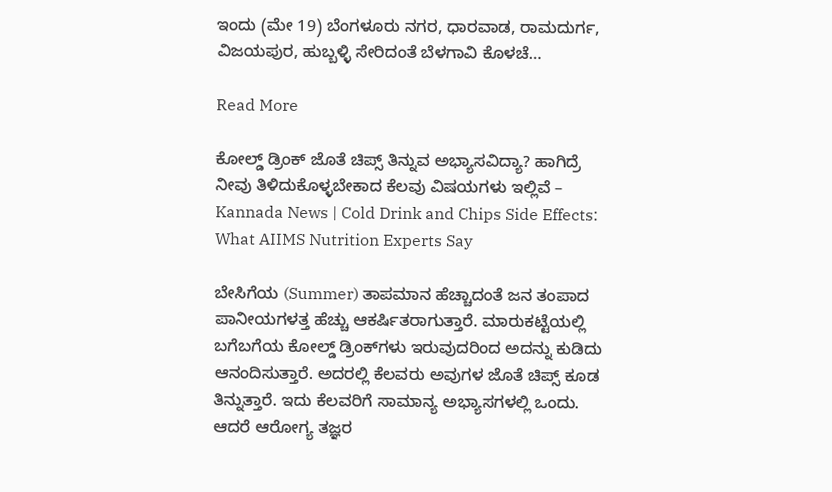ಇಂದು (ಮೇ 19) ಬೆಂಗಳೂರು ನಗರ, ಧಾರವಾಡ, ರಾಮದುರ್ಗ, ವಿಜಯಪುರ, ಹುಬ್ಬಳ್ಳಿ ಸೇರಿದಂತೆ ಬೆಳಗಾವಿ ಕೊಳಚೆ…

Read More

ಕೋಲ್ಡ್ ಡ್ರಿಂಕ್ ಜೊತೆ ಚಿಪ್ಸ್ ತಿನ್ನುವ ಅಭ್ಯಾಸವಿದ್ಯಾ? ಹಾಗಿದ್ರೆ ನೀವು ತಿಳಿದುಕೊಳ್ಳಬೇಕಾದ ಕೆಲವು ವಿಷಯಗಳು ಇಲ್ಲಿವೆ – Kannada News | Cold Drink and Chips Side Effects: What AIIMS Nutrition Experts Say

ಬೇಸಿಗೆಯ (Summer) ತಾಪಮಾನ ಹೆಚ್ಚಾದಂತೆ ಜನ ತಂಪಾದ ಪಾನೀಯಗಳತ್ತ ಹೆಚ್ಚು ಆಕರ್ಷಿತರಾಗುತ್ತಾರೆ. ಮಾರುಕಟ್ಟೆಯಲ್ಲಿ ಬಗೆಬಗೆಯ ಕೋಲ್ಡ್ ಡ್ರಿಂಕ್‌ಗಳು ಇರುವುದರಿಂದ ಅದನ್ನು ಕುಡಿದು ಆನಂದಿಸುತ್ತಾರೆ. ಅದರಲ್ಲಿ ಕೆಲವರು ಅವುಗಳ ಜೊತೆ ಚಿಪ್ಸ್ ಕೂಡ ತಿನ್ನುತ್ತಾರೆ. ಇದು ಕೆಲವರಿಗೆ ಸಾಮಾನ್ಯ ಅಭ್ಯಾಸಗಳಲ್ಲಿ ಒಂದು. ಆದರೆ ಆರೋಗ್ಯ ತಜ್ಞರ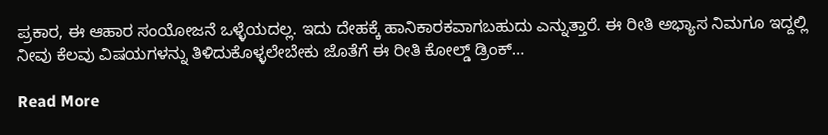ಪ್ರಕಾರ, ಈ ಆಹಾರ ಸಂಯೋಜನೆ ಒಳ್ಳೆಯದಲ್ಲ. ಇದು ದೇಹಕ್ಕೆ ಹಾನಿಕಾರಕವಾಗಬಹುದು ಎನ್ನುತ್ತಾರೆ. ಈ ರೀತಿ ಅಭ್ಯಾಸ ನಿಮಗೂ ಇದ್ದಲ್ಲಿ ನೀವು ಕೆಲವು ವಿಷಯಗಳನ್ನು ತಿಳಿದುಕೊಳ್ಳಲೇಬೇಕು ಜೊತೆಗೆ ಈ ರೀತಿ ಕೋಲ್ಡ್ ಡ್ರಿಂಕ್‌…

Read More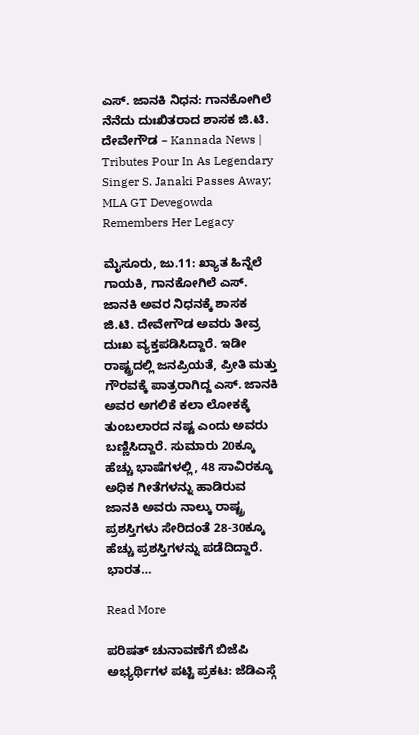ಎಸ್. ಜಾನಕಿ ನಿಧನ: ಗಾನಕೋಗಿಲೆ ನೆನೆದು ದುಃಖಿತರಾದ ಶಾಸಕ ಜಿ.ಟಿ. ದೇವೇಗೌಡ – Kannada News | Tributes Pour In As Legendary Singer S. Janaki Passes Away; MLA GT Devegowda Remembers Her Legacy

ಮೈಸೂರು, ಜು.11: ಖ್ಯಾತ ಹಿನ್ನೆಲೆ ಗಾಯಕಿ, ಗಾನಕೋಗಿಲೆ ಎಸ್. ಜಾನಕಿ ಅವರ ನಿಧನಕ್ಕೆ ಶಾಸಕ ಜಿ.ಟಿ. ದೇವೇಗೌಡ ಅವರು ತೀವ್ರ ದುಃಖ ವ್ಯಕ್ತಪಡಿಸಿದ್ದಾರೆ. ಇಡೀ ರಾಷ್ಟ್ರದಲ್ಲಿ ಜನಪ್ರಿಯತೆ, ಪ್ರೀತಿ ಮತ್ತು ಗೌರವಕ್ಕೆ ಪಾತ್ರರಾಗಿದ್ದ ಎಸ್. ಜಾನಕಿ ಅವರ ಅಗಲಿಕೆ ಕಲಾ ಲೋಕಕ್ಕೆ ತುಂಬಲಾರದ ನಷ್ಟ ಎಂದು ಅವರು ಬಣ್ಣಿಸಿದ್ದಾರೆ. ಸುಮಾರು 20ಕ್ಕೂ ಹೆಚ್ಚು ಭಾಷೆಗಳಲ್ಲಿ, 48 ಸಾವಿರಕ್ಕೂ ಅಧಿಕ ಗೀತೆಗಳನ್ನು ಹಾಡಿರುವ ಜಾನಕಿ ಅವರು ನಾಲ್ಕು ರಾಷ್ಟ್ರ ಪ್ರಶಸ್ತಿಗಳು ಸೇರಿದಂತೆ 28-30ಕ್ಕೂ ಹೆಚ್ಚು ಪ್ರಶಸ್ತಿಗಳನ್ನು ಪಡೆದಿದ್ದಾರೆ. ಭಾರತ…

Read More

ಪರಿಷತ್ ಚುನಾವಣೆಗೆ ಬಿಜೆಪಿ ಅಭ್ಯರ್ಥಿಗಳ ಪಟ್ಟಿ ಪ್ರಕಟ: ಜೆಡಿಎಸ್ಗೆ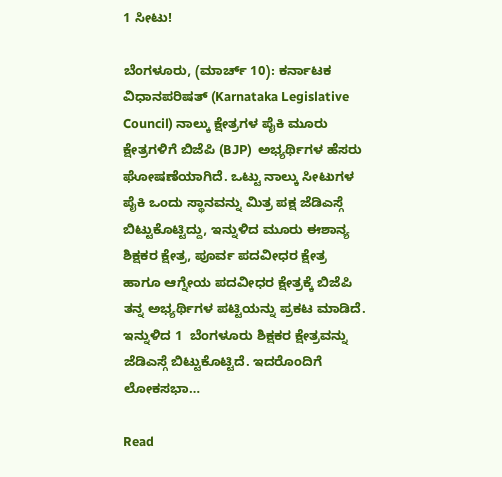1 ಸೀಟು!

ಬೆಂಗಳೂರು, (ಮಾರ್ಚ್ 10): ಕರ್ನಾಟಕ ವಿಧಾನಪರಿಷತ್ (Karnataka Legislative Council) ನಾಲ್ಕು ಕ್ಷೇತ್ರಗಳ ಪೈಕಿ ಮೂರು ಕ್ಷೇತ್ರಗಳಿಗೆ ಬಿಜೆಪಿ (BJP)  ಅಭ್ಯರ್ಥಿಗಳ ಹೆಸರು ಘೋಷಣೆಯಾಗಿದೆ. ಒಟ್ಟು ನಾಲ್ಕು ಸೀಟುಗಳ ಪೈಕಿ ಒಂದು ಸ್ಥಾನವನ್ನು ಮಿತ್ರ ಪಕ್ಷ ಜೆಡಿಎಸ್ಗೆ ಬಿಟ್ಟುಕೊಟ್ಟಿದ್ದು, ಇನ್ನುಳಿದ ಮೂರು ಈಶಾನ್ಯ ಶಿಕ್ಷಕರ ಕ್ಷೇತ್ರ, ಪೂರ್ವ ಪದವೀಧರ ಕ್ಷೇತ್ರ ಹಾಗೂ ಆಗ್ನೇಯ ಪದವೀಧರ ಕ್ಷೇತ್ರಕ್ಕೆ ಬಿಜೆಪಿ ತನ್ನ ಅಭ್ಯರ್ಥಿಗಳ ಪಟ್ಟಿಯನ್ನು ಪ್ರಕಟ ಮಾಡಿದೆ.  ಇನ್ನುಳಿದ 1  ಬೆಂಗಳೂರು ಶಿಕ್ಷಕರ ಕ್ಷೇತ್ರವನ್ನು ಜೆಡಿಎಸ್ಗೆ ಬಿಟ್ಟುಕೊಟ್ಟಿದೆ. ಇದರೊಂದಿಗೆ ಲೋಕಸಭಾ…

Read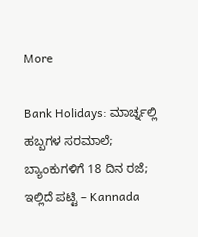More

Bank Holidays: ಮಾರ್ಚ್ನಲ್ಲಿ ಹಬ್ಬಗಳ ಸರಮಾಲೆ; ಬ್ಯಾಂಕುಗಳಿಗೆ 18 ದಿನ ರಜೆ; ಇಲ್ಲಿದೆ ಪಟ್ಟಿ – Kannada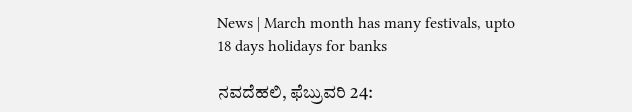News | March month has many festivals, upto 18 days holidays for banks

ನವದೆಹಲಿ, ಫೆಬ್ರುವರಿ 24: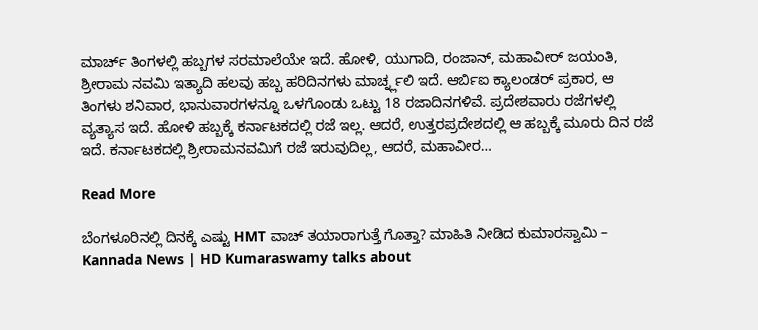ಮಾರ್ಚ್ ತಿಂಗಳಲ್ಲಿ ಹಬ್ಬಗಳ ಸರಮಾಲೆಯೇ ಇದೆ. ಹೋಳಿ, ಯುಗಾದಿ, ರಂಜಾನ್, ಮಹಾವೀರ್ ಜಯಂತಿ, ಶ್ರೀರಾಮ ನವಮಿ ಇತ್ಯಾದಿ ಹಲವು ಹಬ್ಬ ಹರಿದಿನಗಳು ಮಾರ್ಚ್ನ್ಲಲಿ ಇದೆ. ಆರ್ಬಿಐ ಕ್ಯಾಲಂಡರ್ ಪ್ರಕಾರ, ಆ ತಿಂಗಳು ಶನಿವಾರ, ಭಾನುವಾರಗಳನ್ನೂ ಒಳಗೊಂಡು ಒಟ್ಟು 18 ರಜಾದಿನಗಳಿವೆ. ಪ್ರದೇಶವಾರು ರಜೆಗಳಲ್ಲಿ ವ್ಯತ್ಯಾಸ ಇದೆ. ಹೋಳಿ ಹಬ್ಬಕ್ಕೆ ಕರ್ನಾಟಕದಲ್ಲಿ ರಜೆ ಇಲ್ಲ. ಆದರೆ, ಉತ್ತರಪ್ರದೇಶದಲ್ಲಿ ಆ ಹಬ್ಬಕ್ಕೆ ಮೂರು ದಿನ ರಜೆ ಇದೆ. ಕರ್ನಾಟಕದಲ್ಲಿ ಶ್ರೀರಾಮನವಮಿಗೆ ರಜೆ ಇರುವುದಿಲ್ಲ, ಆದರೆ, ಮಹಾವೀರ…

Read More

ಬೆಂಗಳೂರಿನಲ್ಲಿ ದಿನಕ್ಕೆ ಎಷ್ಟು HMT ವಾಚ್ ತಯಾರಾಗುತ್ತೆ ಗೊತ್ತಾ? ಮಾಹಿತಿ ನೀಡಿದ ಕುಮಾರಸ್ವಾಮಿ – Kannada News | HD Kumaraswamy talks about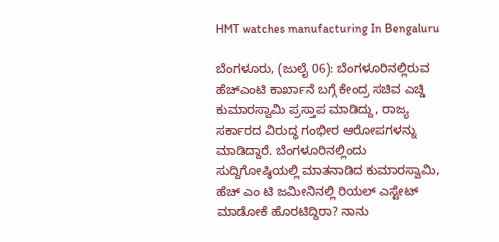HMT watches manufacturing In Bengaluru

ಬೆಂಗಳೂರು, (ಜುಲೈ 06): ಬೆಂಗಳೂರಿನಲ್ಲಿರುವ ಹೆಚ್ಎಂಟಿ ಕಾರ್ಖಾನೆ ಬಗ್ಗೆ ಕೇಂದ್ರ ಸಚಿವ ಎಚ್ಡಿ ಕುಮಾರಸ್ವಾಮಿ ಪ್ರಸ್ತಾಪ ಮಾಡಿದ್ದು, ರಾಜ್ಯ ಸರ್ಕಾರದ ವಿರುದ್ಧ ಗಂಭೀರ ಆರೋಪಗಳನ್ನು ಮಾಡಿದ್ದಾರೆ. ಬೆಂಗಳೂರಿನಲ್ಲಿಂದು ಸುದ್ದಿಗೋಷ್ಠಿಯಲ್ಲಿ ಮಾತನಾಡಿದ ಕುಮಾರಸ್ವಾಮಿ, ಹೆಚ್ ಎಂ ಟಿ ಜಮೀನಿನಲ್ಲಿ ರಿಯಲ್ ಎಸ್ಟೇಟ್ ಮಾಡೋಕೆ ಹೊರಟಿದ್ದಿರಾ? ನಾನು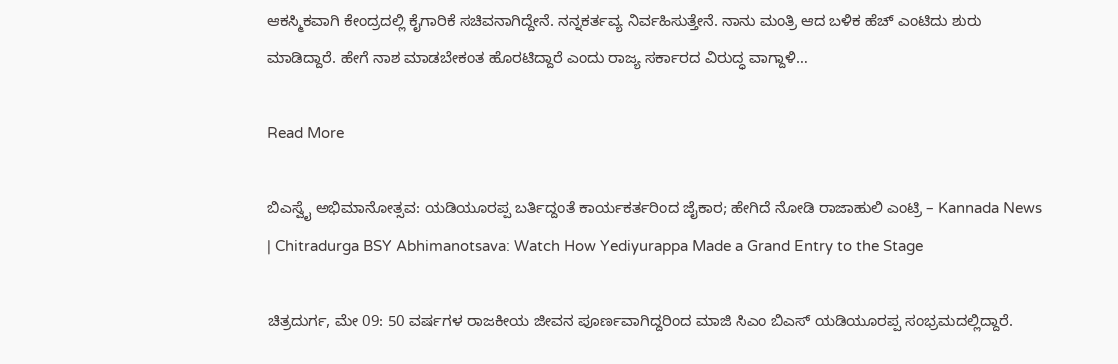ಆಕಸ್ಮಿಕವಾಗಿ ಕೇಂದ್ರದಲ್ಲಿ ಕೈಗಾರಿಕೆ ಸಚಿವನಾಗಿದ್ದೇನೆ. ನನ್ನ‌ಕರ್ತವ್ಯ ನಿರ್ವಹಿಸುತ್ತೇನೆ. ನಾನು ಮಂತ್ರಿ ಆದ ಬಳಿಕ ಹೆಚ್ ಎಂಟಿ‌ದು ಶುರು ಮಾಡಿದ್ದಾರೆ. ಹೇಗೆ ನಾಶ ಮಾಡಬೇಕಂತ ಹೊರಟಿದ್ದಾರೆ ಎಂದು ರಾಜ್ಯ ಸರ್ಕಾರದ ವಿರುದ್ಧ ವಾಗ್ದಾಳಿ…

Read More

ಬಿಎಸ್ವೈ ಅಭಿಮಾನೋತ್ಸವ: ಯಡಿಯೂರಪ್ಪ ಬರ್ತಿದ್ದಂತೆ ಕಾರ್ಯಕರ್ತರಿಂದ ಜೈಕಾರ; ಹೇಗಿದೆ ನೋಡಿ ರಾಜಾಹುಲಿ ಎಂಟ್ರಿ – Kannada News | Chitradurga BSY Abhimanotsava: Watch How Yediyurappa Made a Grand Entry to the Stage

ಚಿತ್ರದುರ್ಗ, ಮೇ 09: 50 ವರ್ಷಗಳ ರಾಜಕೀಯ ಜೀವನ ಪೂರ್ಣವಾಗಿದ್ದರಿಂದ ಮಾಜಿ ಸಿಎಂ ಬಿಎಸ್ ಯಡಿಯೂರಪ್ಪ ಸಂಭ್ರಮದಲ್ಲಿದ್ದಾರೆ.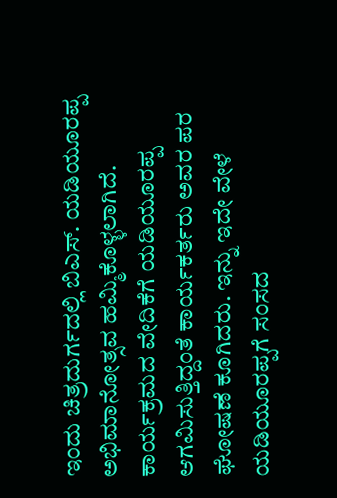ಇಂದು ಚಿತ್ರದುರ್ಗದಲ್ಲಿ ಬಿಎಸ್. ಯಡಿಯೂರಪ್ಪ ಅಭಿಮಾನೋತ್ಸವ ಹಮ್ಮಿಕೊಳ್ಳಲಾಗಿದೆ. ಕಾರ್ಯಕ್ರಮದ ವೇದಿಕೆಗೆ ಯಡಿಯೂರಪ್ಪ ಆಗಮಿಸುತ್ತಿದ್ದಂತೆ ಕಾರ್ಯಕರ್ತರು ಅವರ ಪರ ಘೋಷಣೆ ಕೂಗಿದರು. ಇನ್ನು ಇದೇ ವೇಳೆ ಯಡಿಯೂರಪ್ಪಗೆ ಸಂಸದ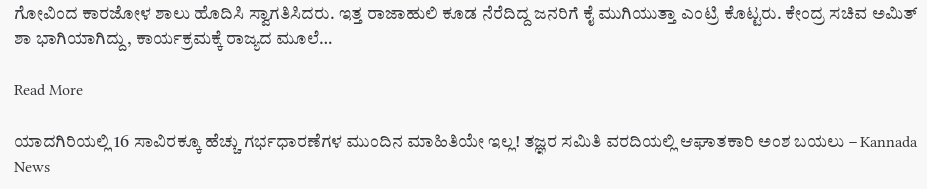ಗೋವಿಂದ ಕಾರಜೋಳ ಶಾಲು ಹೊದಿಸಿ ಸ್ವಾಗತಿಸಿದರು. ಇತ್ತ ರಾಜಾಹುಲಿ ಕೂಡ ನೆರೆದಿದ್ದ ಜನರಿಗೆ ಕೈ ಮುಗಿಯುತ್ತಾ ಎಂಟ್ರಿ ಕೊಟ್ಟರು. ಕೇಂದ್ರ ಸಚಿವ ಅಮಿತ್ ಶಾ ಭಾಗಿಯಾಗಿದ್ದು, ಕಾರ್ಯಕ್ರಮಕ್ಕೆ ರಾಜ್ಯದ ಮೂಲೆ…

Read More

ಯಾದಗಿರಿಯಲ್ಲಿ 16 ಸಾವಿರಕ್ಕೂ ಹೆಚ್ಚು ಗರ್ಭಧಾರಣೆಗಳ ಮುಂದಿನ ಮಾಹಿತಿಯೇ ಇಲ್ಲ! ತಜ್ಞರ ಸಮಿತಿ ವರದಿಯಲ್ಲಿ ಆಘಾತಕಾರಿ ಅಂಶ ಬಯಲು – Kannada News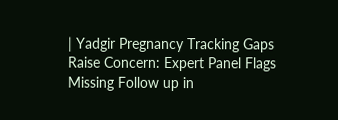| Yadgir Pregnancy Tracking Gaps Raise Concern: Expert Panel Flags Missing Follow up in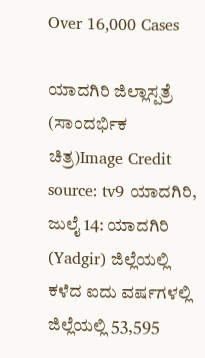Over 16,000 Cases

ಯಾದಗಿರಿ ಜಿಲ್ಲಾಸ್ಪತ್ರೆ (ಸಾಂದರ್ಭಿಕ ಚಿತ್ರ)Image Credit source: tv9 ಯಾದಗಿರಿ, ಜುಲೈ 14: ಯಾದಗಿರಿ (Yadgir) ಜಿಲ್ಲೆಯಲ್ಲಿ ಕಳೆದ ಐದು ವರ್ಷಗಳಲ್ಲಿ ಜಿಲ್ಲೆಯಲ್ಲಿ 53,595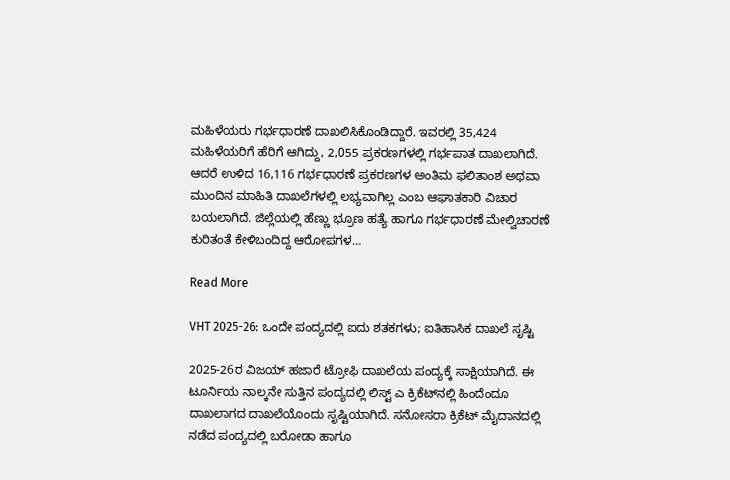ಮಹಿಳೆಯರು ಗರ್ಭಧಾರಣೆ ದಾಖಲಿಸಿಕೊಂಡಿದ್ದಾರೆ. ಇವರಲ್ಲಿ 35,424 ಮಹಿಳೆಯರಿಗೆ ಹೆರಿಗೆ ಆಗಿದ್ದು, 2,055 ಪ್ರಕರಣಗಳಲ್ಲಿ ಗರ್ಭಪಾತ ದಾಖಲಾಗಿದೆ. ಆದರೆ ಉಳಿದ 16,116 ಗರ್ಭಧಾರಣೆ ಪ್ರಕರಣಗಳ ಅಂತಿಮ ಫಲಿತಾಂಶ ಅಥವಾ ಮುಂದಿನ ಮಾಹಿತಿ ದಾಖಲೆಗಳಲ್ಲಿ ಲಭ್ಯವಾಗಿಲ್ಲ ಎಂಬ ಆಘಾತಕಾರಿ ವಿಚಾರ ಬಯಲಾಗಿದೆ. ಜಿಲ್ಲೆಯಲ್ಲಿ ಹೆಣ್ಣು ಭ್ರೂಣ ಹತ್ಯೆ ಹಾಗೂ ಗರ್ಭಧಾರಣೆ ಮೇಲ್ವಿಚಾರಣೆ ಕುರಿತಂತೆ ಕೇಳಿಬಂದಿದ್ದ ಆರೋಪಗಳ…

Read More

VHT 2025-26: ಒಂದೇ ಪಂದ್ಯದಲ್ಲಿ ಐದು ಶತಕಗಳು; ಐತಿಹಾಸಿಕ ದಾಖಲೆ ಸೃಷ್ಟಿ

2025-26ರ ವಿಜಯ್ ಹಜಾರೆ ಟ್ರೋಫಿ ದಾಖಲೆಯ ಪಂದ್ಯಕ್ಕೆ ಸಾಕ್ಷಿಯಾಗಿದೆ. ಈ ಟೂರ್ನಿಯ ನಾಲ್ಕನೇ ಸುತ್ತಿನ ಪಂದ್ಯದಲ್ಲಿ ಲಿಸ್ಟ್ ಎ ಕ್ರಿಕೆಟ್‌ನಲ್ಲಿ ಹಿಂದೆಂದೂ ದಾಖಲಾಗದ ದಾಖಲೆಯೊಂದು ಸೃಷ್ಟಿಯಾಗಿದೆ. ಸನೋಸರಾ ಕ್ರಿಕೆಟ್ ಮೈದಾನದಲ್ಲಿ ನಡೆದ ಪಂದ್ಯದಲ್ಲಿ ಬರೋಡಾ ಹಾಗೂ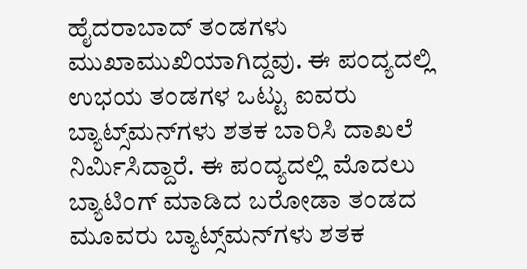ಹೈದರಾಬಾದ್ ತಂಡಗಳು ಮುಖಾಮುಖಿಯಾಗಿದ್ದವು. ಈ ಪಂದ್ಯದಲ್ಲಿ ಉಭಯ ತಂಡಗಳ ಒಟ್ಟು ಐವರು ಬ್ಯಾಟ್ಸ್‌ಮನ್‌ಗಳು ಶತಕ ಬಾರಿಸಿ ದಾಖಲೆ ನಿರ್ಮಿಸಿದ್ದಾರೆ. ಈ ಪಂದ್ಯದಲ್ಲಿ ಮೊದಲು ಬ್ಯಾಟಿಂಗ್ ಮಾಡಿದ ಬರೋಡಾ ತಂಡದ ಮೂವರು ಬ್ಯಾಟ್ಸ್‌ಮನ್‌ಗಳು ಶತಕ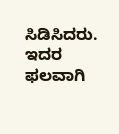ಸಿಡಿಸಿದರು. ಇದರ ಫಲವಾಗಿ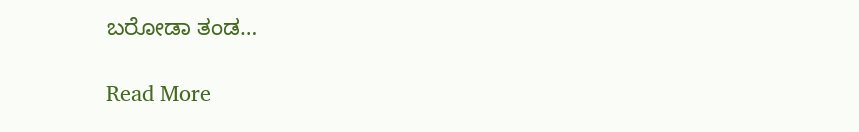ಬರೋಡಾ ತಂಡ…

Read More